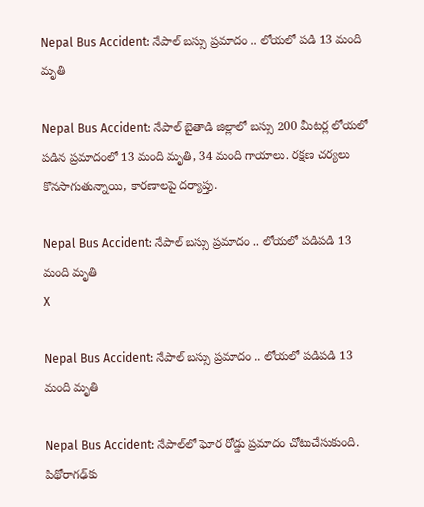Nepal Bus Accident: నేపాల్ బస్సు ప్రమాదం .. లోయలో పడి 13 మంది మృతి

Nepal Bus Accident: నేపాల్ బైతాడి జిల్లాలో బస్సు 200 మీటర్ల లోయలో పడిన ప్రమాదంలో 13 మంది మృతి, 34 మంది గాయాలు. రక్షణ చర్యలు కొనసాగుతున్నాయి, కారణాలపై దర్యాప్తు.

Nepal Bus Accident: నేపాల్ బస్సు ప్రమాదం .. లోయలో పడిపడి 13 మంది మృతి
X

Nepal Bus Accident: నేపాల్ బస్సు ప్రమాదం .. లోయలో పడిపడి 13 మంది మృతి

Nepal Bus Accident: నేపాల్‌లో ఘోర రోడ్డు ప్రమాదం చోటుచేసుకుంది. పిథోరాగఢ్‌కు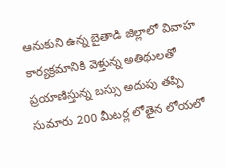ఆనుకుని ఉన్న బైతాడి జిల్లాలో వివాహ కార్యక్రమానికి వెళ్తున్న అతిథులతో ప్రయాణిస్తున్న బస్సు అదుపు తప్పి సుమారు 200 మీటర్ల లోతైన లోయలో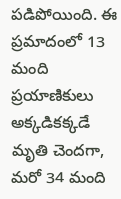పడిపోయింది. ఈ ప్రమాదంలో 13 మంది ప్రయాణికులు అక్కడికక్కడే మృతి చెందగా, మరో 34 మంది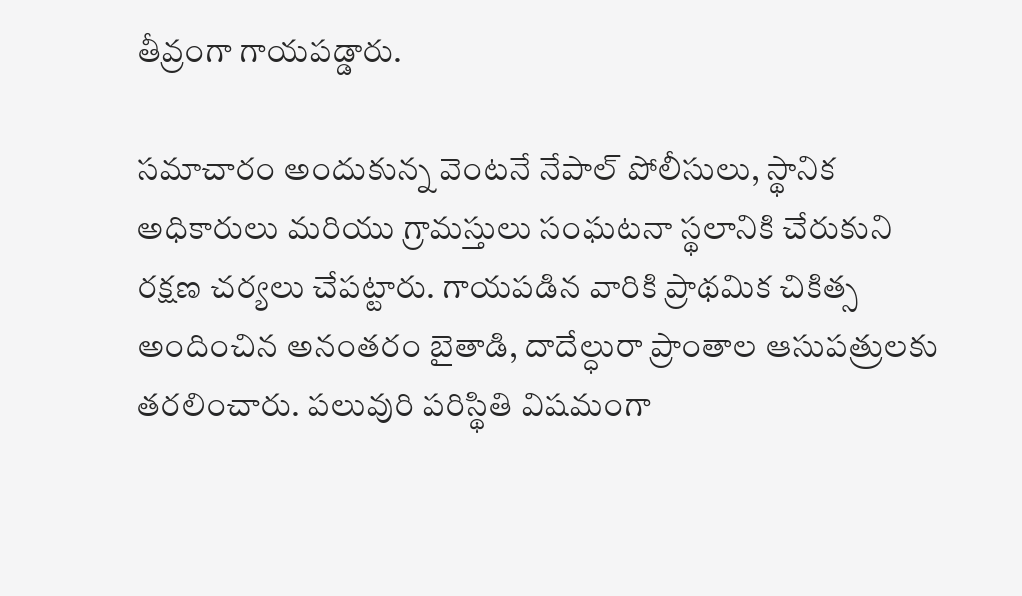తీవ్రంగా గాయపడ్డారు.

సమాచారం అందుకున్న వెంటనే నేపాల్ పోలీసులు, స్థానిక అధికారులు మరియు గ్రామస్తులు సంఘటనా స్థలానికి చేరుకుని రక్షణ చర్యలు చేపట్టారు. గాయపడిన వారికి ప్రాథమిక చికిత్స అందించిన అనంతరం బైతాడి, దాదేల్ధురా ప్రాంతాల ఆసుపత్రులకు తరలించారు. పలువురి పరిస్థితి విషమంగా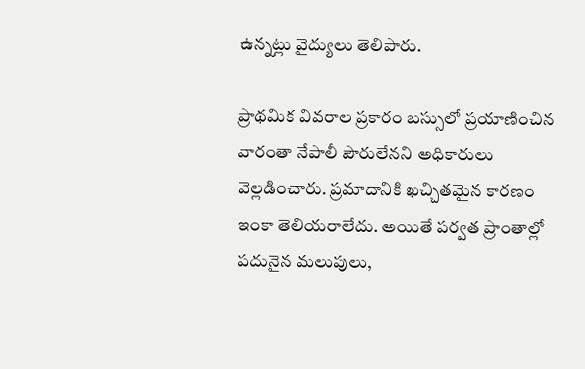ఉన్నట్లు వైద్యులు తెలిపారు.

ప్రాథమిక వివరాల ప్రకారం బస్సులో ప్రయాణించిన వారంతా నేపాలీ పౌరులేనని అధికారులు వెల్లడించారు. ప్రమాదానికి ఖచ్చితమైన కారణం ఇంకా తెలియరాలేదు. అయితే పర్వత ప్రాంతాల్లో పదునైన మలుపులు,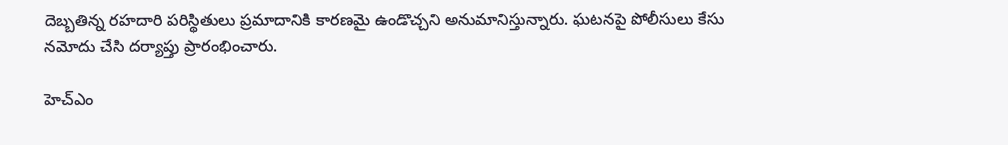దెబ్బతిన్న రహదారి పరిస్థితులు ప్రమాదానికి కారణమై ఉండొచ్చని అనుమానిస్తున్నారు. ఘటనపై పోలీసులు కేసు నమోదు చేసి దర్యాప్తు ప్రారంభించారు.

హెచ్ఎం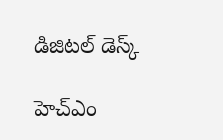డిజిటల్ డెస్క్

హెచ్ఎం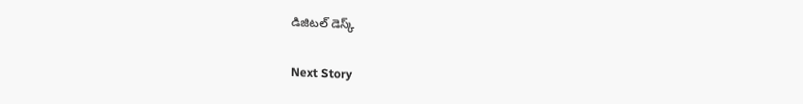డిజిటల్ డెస్క్

Next Story